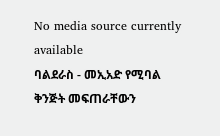No media source currently available
ባልደራስ - መኢአድ የሚባል ቅንጅት መፍጠራቸውን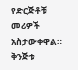የድርጅቶቹ መሪዎች አስታውቀዋል። ቅንጅቱ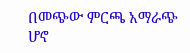በመጭው ምርጫ አማራጭ ሆኖ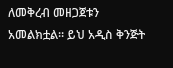ለመቅረብ መዘጋጀቱን አመልክቷል። ይህ አዲስ ቅንጅት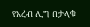የአረብ ሊግ በታላቁ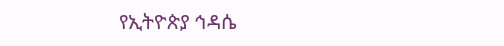የኢትዮጵያ ኅዳሴ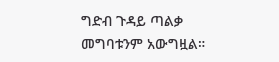ግድብ ጉዳይ ጣልቃ መግባቱንም አውግዟል።